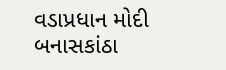વડાપ્રધાન મોદી બનાસકાંઠા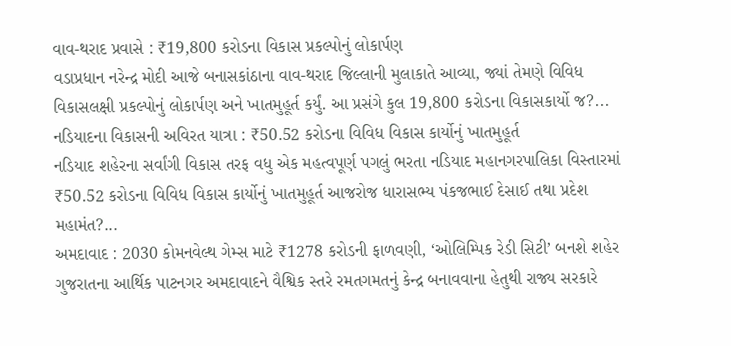વાવ-થરાદ પ્રવાસે : ₹19,800 કરોડના વિકાસ પ્રકલ્પોનું લોકાર્પણ
વડાપ્રધાન નરેન્દ્ર મોદી આજે બનાસકાંઠાના વાવ-થરાદ જિલ્લાની મુલાકાતે આવ્યા, જ્યાં તેમણે વિવિધ વિકાસલક્ષી પ્રકલ્પોનું લોકાર્પણ અને ખાતમુહૂર્ત કર્યું. આ પ્રસંગે કુલ 19,800 કરોડના વિકાસકાર્યો જ?...
નડિયાદના વિકાસની અવિરત યાત્રા : ₹50.52 કરોડના વિવિધ વિકાસ કાર્યોનું ખાતમુહૂર્ત
નડિયાદ શહેરના સર્વાંગી વિકાસ તરફ વધુ એક મહત્વપૂર્ણ પગલું ભરતા નડિયાદ મહાનગરપાલિકા વિસ્તારમાં ₹50.52 કરોડના વિવિધ વિકાસ કાર્યોનું ખાતમુહૂર્ત આજરોજ ધારાસભ્ય પંકજભાઈ દેસાઈ તથા પ્રદેશ મહામંત?...
અમદાવાદ : 2030 કોમનવેલ્થ ગેમ્સ માટે ₹1278 કરોડની ફાળવણી, ‘ઓલિમ્પિક રેડી સિટી’ બનશે શહેર
ગુજરાતના આર્થિક પાટનગર અમદાવાદને વૈશ્વિક સ્તરે રમતગમતનું કેન્દ્ર બનાવવાના હેતુથી રાજ્ય સરકારે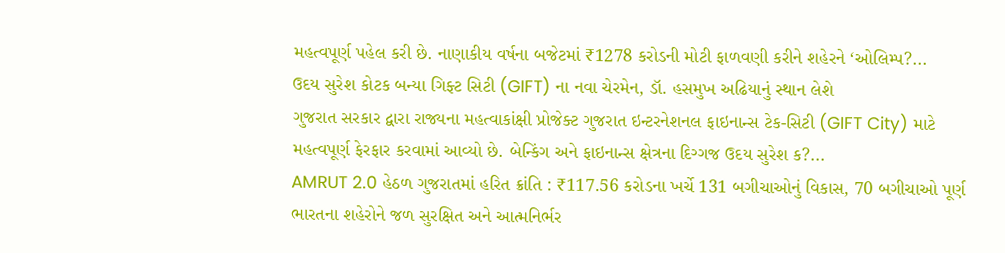મહત્વપૂર્ણ પહેલ કરી છે. નાણાકીય વર્ષના બજેટમાં ₹1278 કરોડની મોટી ફાળવણી કરીને શહેરને ‘ઓલિમ્પ?...
ઉદય સુરેશ કોટક બન્યા ગિફ્ટ સિટી (GIFT) ના નવા ચેરમેન, ડૉ. હસમુખ અઢિયાનું સ્થાન લેશે
ગુજરાત સરકાર દ્વારા રાજ્યના મહત્વાકાંક્ષી પ્રોજેક્ટ ગુજરાત ઇન્ટરનેશનલ ફાઇનાન્સ ટેક-સિટી (GIFT City) માટે મહત્વપૂર્ણ ફેરફાર કરવામાં આવ્યો છે. બેન્કિંગ અને ફાઇનાન્સ ક્ષેત્રના દિગ્ગજ ઉદય સુરેશ ક?...
AMRUT 2.0 હેઠળ ગુજરાતમાં હરિત ક્રાંતિ : ₹117.56 કરોડના ખર્ચે 131 બગીચાઓનું વિકાસ, 70 બગીચાઓ પૂર્ણ
ભારતના શહેરોને જળ સુરક્ષિત અને આત્મનિર્ભર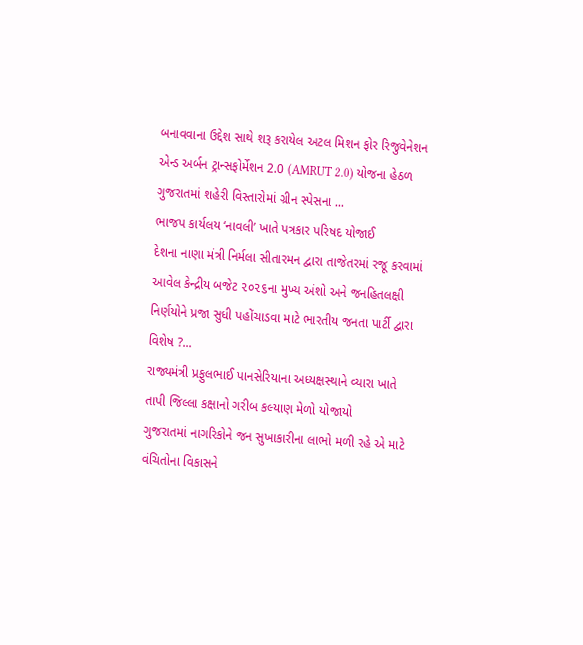બનાવવાના ઉદ્દેશ સાથે શરૂ કરાયેલ અટલ મિશન ફોર રિજુવેનેશન એન્ડ અર્બન ટ્રાન્સફોર્મેશન 2.0 (AMRUT 2.0) યોજના હેઠળ ગુજરાતમાં શહેરી વિસ્તારોમાં ગ્રીન સ્પેસના ...
ભાજપ કાર્યલય ‘નાવલી’ ખાતે પત્રકાર પરિષદ યોજાઈ
દેશના નાણા મંત્રી નિર્મલા સીતારમન દ્વારા તાજેતરમાં રજૂ કરવામાં આવેલ કેન્દ્રીય બજેટ ૨૦૨૬ના મુખ્ય અંશો અને જનહિતલક્ષી નિર્ણયોને પ્રજા સુધી પહોંચાડવા માટે ભારતીય જનતા પાર્ટી દ્વારા વિશેષ ?...
રાજ્યમંત્રી પ્રફુલભાઈ પાનસેરિયાના અધ્યક્ષસ્થાને વ્યારા ખાતે તાપી જિલ્લા કક્ષાનો ગરીબ કલ્યાણ મેળો યોજાયો
ગુજરાતમાં નાગરિકોને જન સુખાકારીના લાભો મળી રહે એ માટે વંચિતોના વિકાસને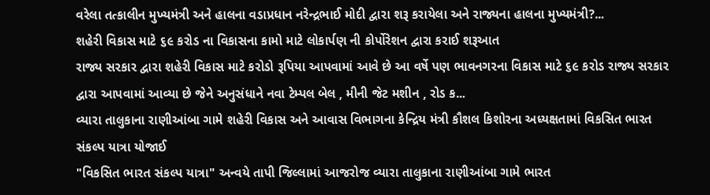વરેલા તત્કાલીન મુખ્યમંત્રી અને હાલના વડાપ્રધાન નરેન્દ્રભાઈ મોદી દ્વારા શરૂ કરાયેલા અને રાજ્યના હાલના મુખ્યમંત્રી?...
શહેરી વિકાસ માટે ૬૯ કરોડ ના વિકાસના કામો માટે લોકાર્પણ ની કોર્પોરેશન દ્વારા કરાઈ શરૂઆત
રાજ્ય સરકાર દ્વારા શહેરી વિકાસ માટે કરોડો રૂપિયા આપવામાં આવે છે આ વર્ષે પણ ભાવનગરના વિકાસ માટે ૬૯ કરોડ રાજ્ય સરકાર દ્વારા આપવામાં આવ્યા છે જેને અનુસંધાને નવા ટેમ્પલ બેલ , મીની જેટ મશીન , રોડ ક...
વ્યારા તાલુકાના રાણીઆંબા ગામે શહેરી વિકાસ અને આવાસ વિભાગના કેન્દ્રિય મંત્રી કૌશલ કિશોરના અધ્યક્ષતામાં વિકસિત ભારત સંકલ્પ યાત્રા યોજાઈ
"વિકસિત ભારત સંકલ્પ યાત્રા" અન્વયે તાપી જિલ્લામાં આજરોજ વ્યારા તાલુકાના રાણીઆંબા ગામે ભારત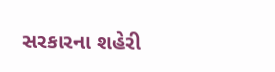સરકારના શહેરી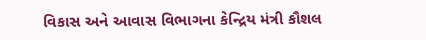વિકાસ અને આવાસ વિભાગના કેન્દ્રિય મંત્રી કૌશલ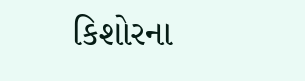કિશોરના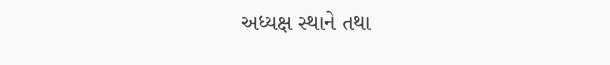અધ્યક્ષ સ્થાને તથા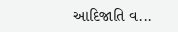આદિજાતિ વ...